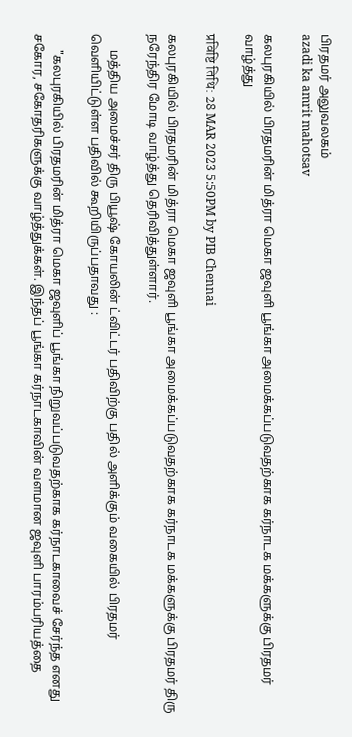பிரதமர் அலுவலகம்
azadi ka amrit mahotsav

கலபுரகியில் பிரதமரின் மித்ரா மெகா ஜவுளி பூங்கா அமைக்கப்படுவதற்காக கர்நாடக மக்களுக்கு பிரதமர் வாழ்த்து

प्रविष्टि तिथि: 28 MAR 2023 5:50PM by PIB Chennai

கலபுரகியில் பிரதமரின் மித்ரா மெகா ஜவுளி பூங்கா அமைக்கப்படுவதற்காக கர்நாடக மக்களுக்கு பிரதமர் திரு நரேந்திர மோடி வாழ்த்து தெரிவித்துள்ளார்.

     மத்திய அமைச்சர் திரு பியூஷ் கோயலின் ட்விட்டர் பதிவிற்கு பதில் அளிக்கும் வகையில் பிரதமர் வெளியிட்டுள்ள பதிவில் கூறியிருப்பதாவது :

     "கலபுரகியில் பிரதமரின் மித்ரா மெகா ஜவுளிப் பூங்கா நிறுவப்படுவதற்காக கர்நாடகாவைச் சேர்ந்த எனது சகோர, சகோதரிகளுக்கு வாழ்த்துக்கள். இந்தப் பூங்கா கர்நாடகாவின் வளமான ஜவுளி பாரம்பரியத்தை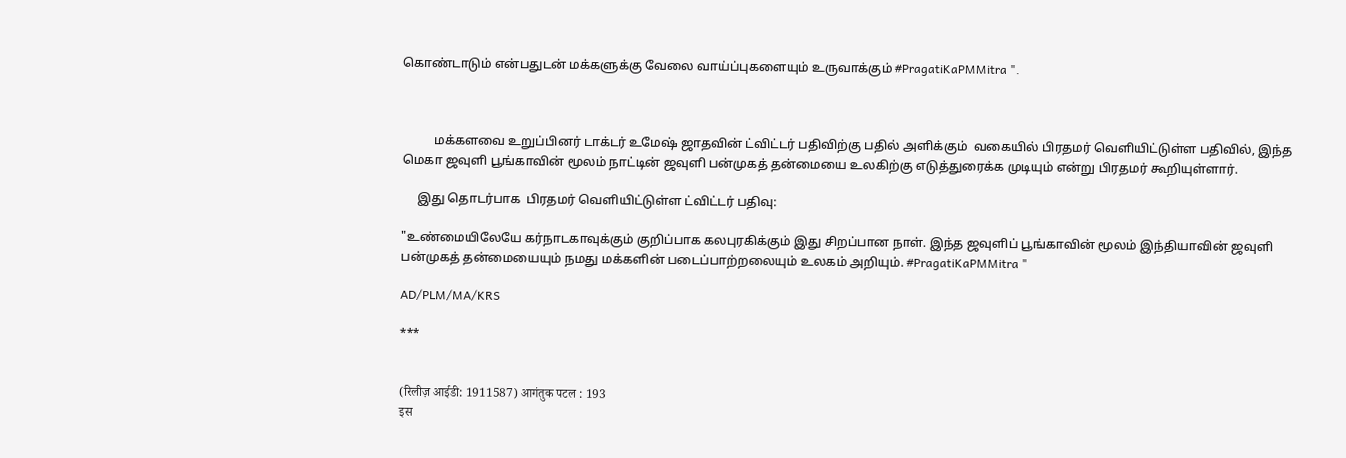கொண்டாடும் என்பதுடன் மக்களுக்கு வேலை வாய்ப்புகளையும் உருவாக்கும் #PragatiKaPMMitra ".



          மக்களவை உறுப்பினர் டாக்டர் உமேஷ் ஜாதவின் ட்விட்டர் பதிவிற்கு பதில் அளிக்கும்  வகையில் பிரதமர் வெளியிட்டுள்ள பதிவில், இந்த மெகா ஜவுளி பூங்காவின் மூலம் நாட்டின் ஜவுளி பன்முகத் தன்மையை உலகிற்கு எடுத்துரைக்க முடியும் என்று பிரதமர் கூறியுள்ளார்.

     இது தொடர்பாக  பிரதமர் வெளியிட்டுள்ள ட்விட்டர் பதிவு:

"உண்மையிலேயே கர்நாடகாவுக்கும் குறிப்பாக கலபுரகிக்கும் இது சிறப்பான நாள். இந்த ஜவுளிப் பூங்காவின் மூலம் இந்தியாவின் ஜவுளி பன்முகத் தன்மையையும் நமது மக்களின் படைப்பாற்றலையும் உலகம் அறியும். #PragatiKaPMMitra "

AD/PLM/MA/KRS

***


(रिलीज़ आईडी: 1911587) आगंतुक पटल : 193
इस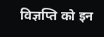विज्ञप्ति को इन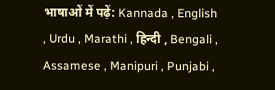भाषाओं में पढ़ें: Kannada , English , Urdu , Marathi , हिन्दी , Bengali , Assamese , Manipuri , Punjabi ,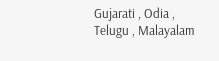Gujarati , Odia , Telugu , Malayalam